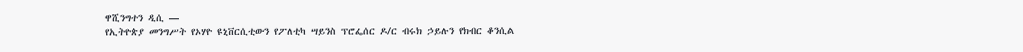ዋሺንግተን ዲሲ —
የኢትዮጵያ መንግሥት የኦሃዮ ዩኒቨርሲቲውን የፖለቲካ ሣይንስ ፕሮፌሰር ዶ/ር ብሩክ ኃይሉን የክብር ቆንሲል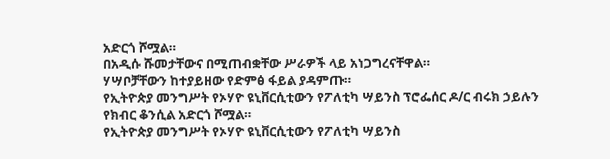አድርጎ ሾሟል።
በአዲሱ ሹመታቸውና በሚጠብቋቸው ሥራዎች ላይ አነጋግረናቸዋል።
ሃሣቦቻቸውን ከተያይዘው የድምፅ ፋይል ያዳምጡ።
የኢትዮጵያ መንግሥት የኦሃዮ ዩኒቨርሲቲውን የፖለቲካ ሣይንስ ፕሮፌሰር ዶ/ር ብሩክ ኃይሉን የክብር ቆንሲል አድርጎ ሾሟል።
የኢትዮጵያ መንግሥት የኦሃዮ ዩኒቨርሲቲውን የፖለቲካ ሣይንስ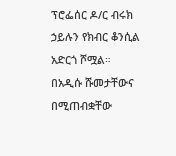ፕሮፌሰር ዶ/ር ብሩክ ኃይሉን የክብር ቆንሲል አድርጎ ሾሟል።
በአዲሱ ሹመታቸውና በሚጠብቋቸው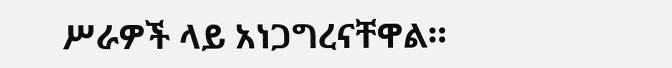ሥራዎች ላይ አነጋግረናቸዋል።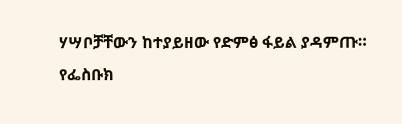ሃሣቦቻቸውን ከተያይዘው የድምፅ ፋይል ያዳምጡ።
የፌስቡክ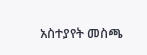አስተያየት መስጫ